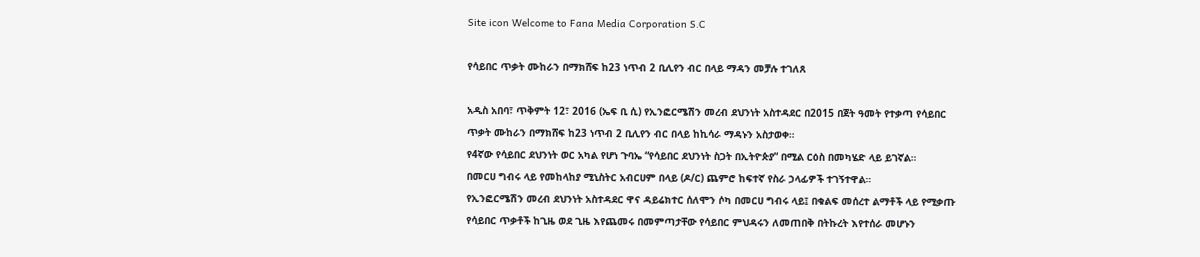Site icon Welcome to Fana Media Corporation S.C

የሳይበር ጥቃት ሙከራን በማክሸፍ ከ23 ነጥብ 2 ቢሊየን ብር በላይ ማዳን መቻሉ ተገለጸ

አዲስ አበባ፣ ጥቅምት 12፣ 2016 (ኤፍ ቢ ሲ) የኢንፎርሜሽን መረብ ደህንነት አስተዳደር በ2015 በጀት ዓመት የተቃጣ የሳይበር ጥቃት ሙከራን በማክሸፍ ከ23 ነጥብ 2 ቢሊየን ብር በላይ ከኪሳራ ማዳኑን አስታወቀ።
የ4ኛው የሳይበር ደህንነት ወር አካል የሆነ ጉባኤ “የሳይበር ደህንነት ስጋት በኢትዮጵያ” በሚል ርዕስ በመካሄድ ላይ ይገኛል።
በመርሀ ግብሩ ላይ የመከላከያ ሚኒስትር አብርሀም በላይ (ዶ/ር) ጨምሮ ከፍተኛ የስራ ኃላፊዎች ተገኝተዋል።
የኢንፎርሜሽን መረብ ደህንነት አስተዳደር ዋና ዳይሬክተር ሰለሞን ሶካ በመርሀ ግብሩ ላይ፤ በቁልፍ መሰረተ ልማቶች ላይ የሚቃጡ የሳይበር ጥቃቶች ከጊዜ ወደ ጊዜ እየጨመሩ በመምጣታቸው የሳይበር ምህዳሩን ለመጠበቅ በትኩረት እየተሰራ መሆኑን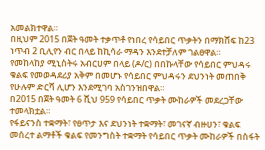አመልክተዋል።
በዚህም 2015 በጀት ዓመት ተቃጥቶ የነበረ የሳይበር ጥቃትን በማክሸፍ ከ23 ነጥብ 2 ቢሊየን ብር በላይ ከኪሳራ ማዳን እንደተቻለም ገልፀዋል።
የመከላከያ ሚኒስትሩ አብርሀም በላይ (ዶ/ር) በበኩላቸው የሳይበር ምህዳሩ ቁልፍ የመወዳደሪያ አቅም በመሆኑ የሳይበር ምህዳሩን ደህንነት መጠበቅ የሁሉም ድርሻ ሊሆን እንደሚገባ አስገንዝበዋል።
በ2015 በጀት ዓመት 6 ሺህ 959 የሳይበር ጥቃት ሙከራዎች መደረጋቸው ተመላክቷል።
የፋይናንስ ተቋማት፣ የፀጥታ እና ደህንነት ተቋማት፣ መገናኛ ብዙሀን፣ ቁልፍ መሰረተ ልማቶች ቁልፍ የመንግስት ተቋማት የሳይበር ጥቃት ሙከራዎች በስፋት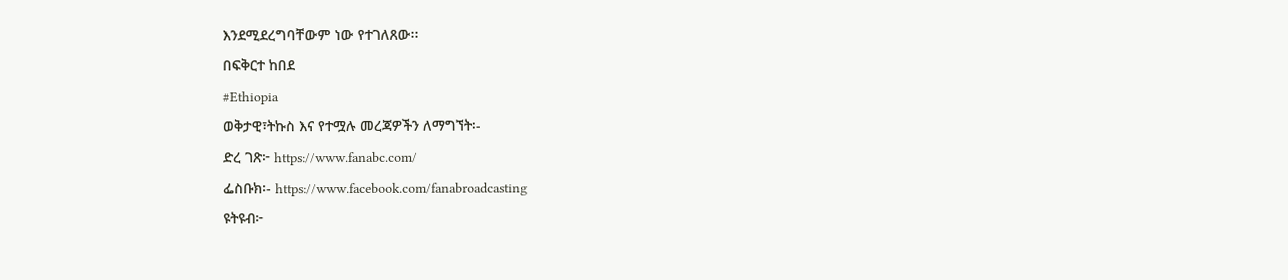እንደሚደረግባቸውም ነው የተገለጸው፡፡
በፍቅርተ ከበደ
#Ethiopia
ወቅታዊ፣ትኩስ እና የተሟሉ መረጃዎችን ለማግኘት፡-
ድረ ገጽ፦ https://www.fanabc.com/
ፌስቡክ፡- https://www.facebook.com/fanabroadcasting
ዩትዩብ፦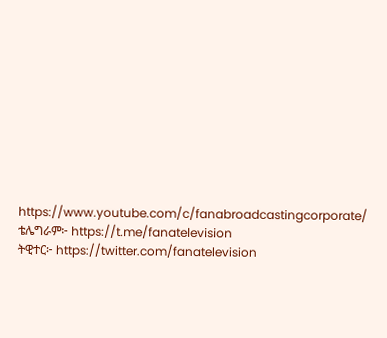https://www.youtube.com/c/fanabroadcastingcorporate/
ቴሌግራም፦ https://t.me/fanatelevision
ትዊተር፦ https://twitter.com/fanatelevision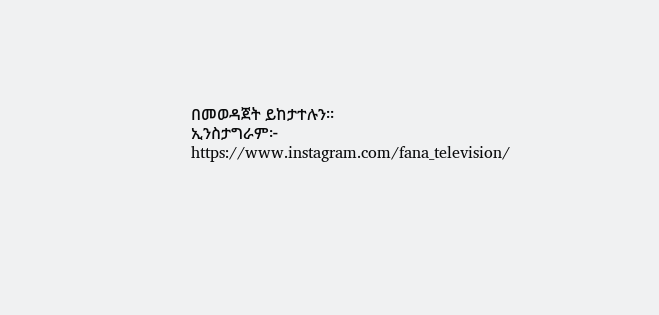በመወዳጀት ይከታተሉን፡፡
ኢንስታግራም፦ https://www.instagram.com/fana_television/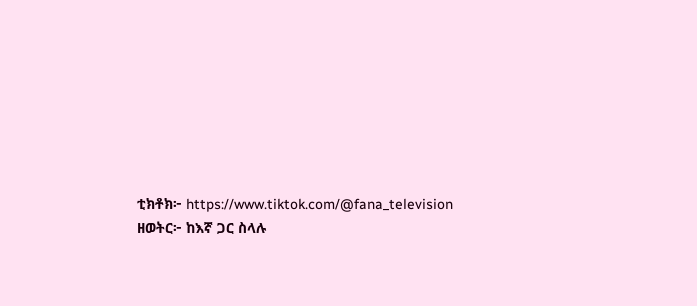ቲክቶክ፦ https://www.tiktok.com/@fana_television
ዘወትር፦ ከእኛ ጋር ስላሉ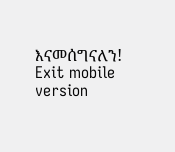እናመሰግናለን!
Exit mobile version